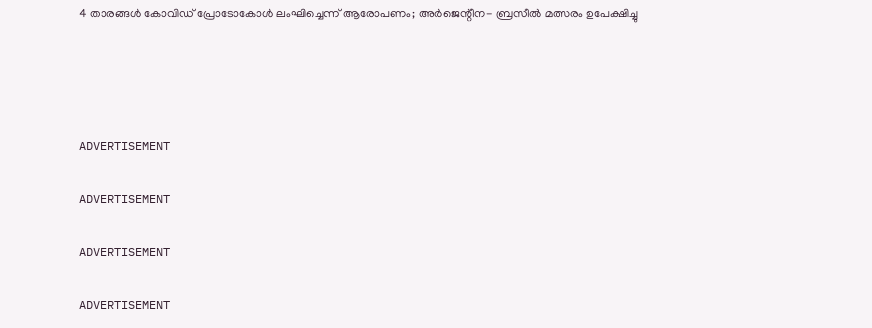4 താരങ്ങള്‍ കോവിഡ് പ്രോടോകോള്‍ ലംഘിച്ചെന്ന് ആരോപണം; അര്‍ജെന്റീന- ബ്രസീല്‍ മത്സരം ഉപേക്ഷിച്ചു




ADVERTISEMENT

ADVERTISEMENT

ADVERTISEMENT

ADVERTISEMENT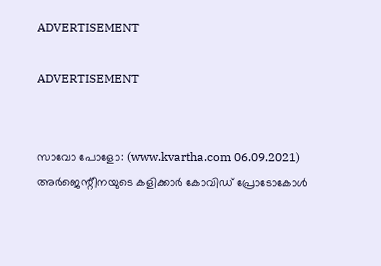ADVERTISEMENT

ADVERTISEMENT


സാവോ പോളോ: (www.kvartha.com 06.09.2021) അര്‍ജെന്റീനയുടെ കളിക്കാര്‍ കോവിഡ് പ്രോടോകോള്‍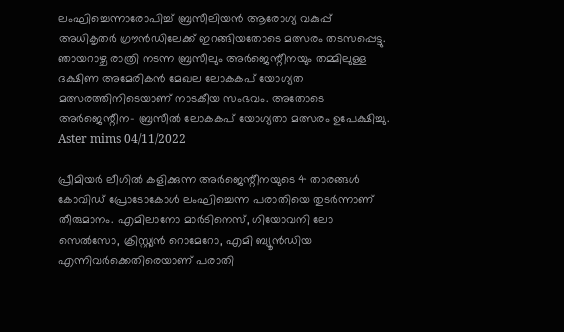ലംഘിച്ചെന്നാരോപിച്ച് ബ്രസീലിയന്‍ ആരോഗ്യ വകുപ്പ് അധികൃതര്‍ ഗ്രൗന്‍ഡിലേക്ക് ഇറങ്ങിയതോടെ മത്സരം തടസപ്പെട്ടു. ഞായറാഴ്ച രാത്രി നടന്ന ബ്രസീലും അര്‍ജെന്റീനയും തമ്മിലുള്ള ദക്ഷിണ അമേരികന്‍ മേഖല ലോകകപ് യോഗ്യത മത്സരത്തിനിടെയാണ് നാടകീയ സംഭവം. അതോടെ അര്‍ജെന്റീന- ബ്രസീല്‍ ലോകകപ് യോഗ്യതാ മത്സരം ഉപേക്ഷിച്ചു.
Aster mims 04/11/2022

പ്രീമിയര്‍ ലീഗില്‍ കളിക്കുന്ന അര്‍ജെന്റീനയുടെ 4 താരങ്ങള്‍ കോവിഡ് പ്രോടോകോള്‍ ലംഘിച്ചെന്ന പരാതിയെ തുടര്‍ന്നാണ് തീരുമാനം. എമിലാനോ മാര്‍ടിനെസ്, ഗിയോവനി ലോ സെല്‍സോ, ക്രിസ്റ്റ്യന്‍ റൊമേറോ, എമി ബ്യൂന്‍ഡിയ എന്നിവര്‍ക്കെതിരെയാണ് പരാതി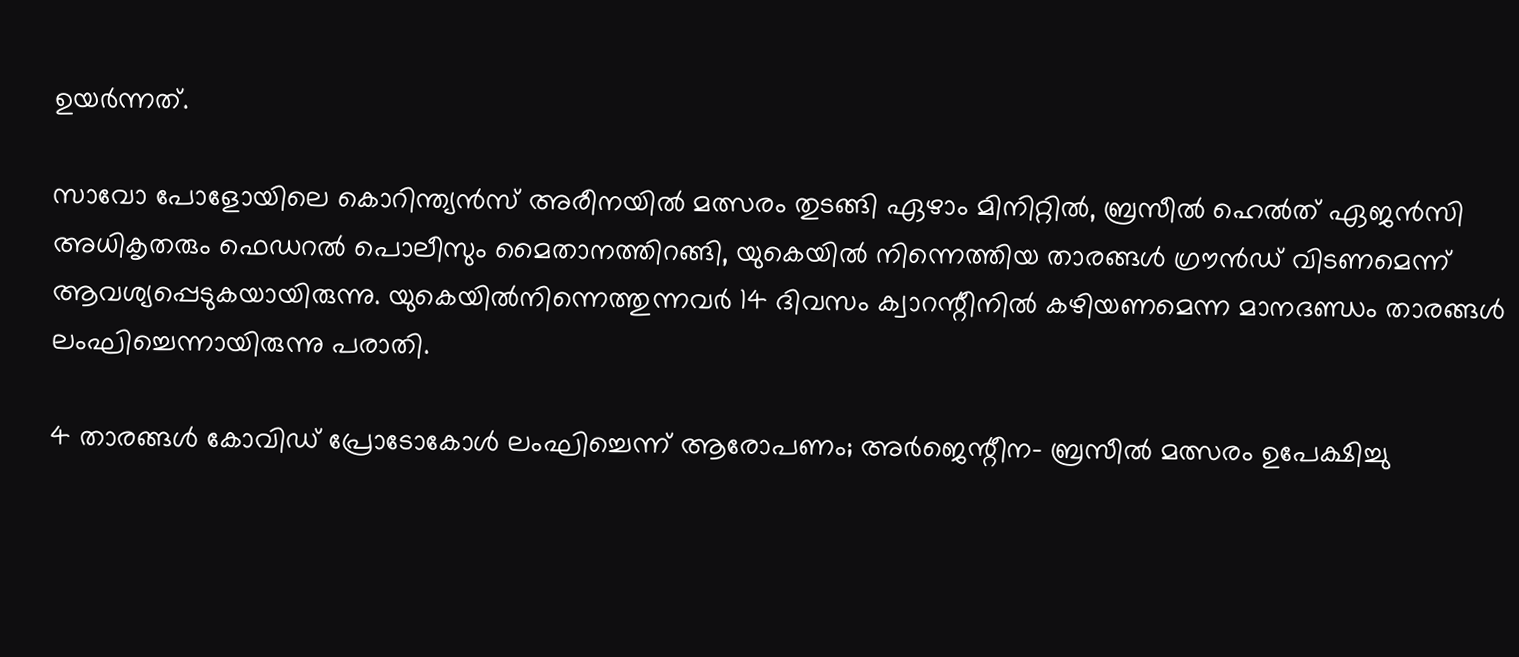ഉയര്‍ന്നത്.

സാവോ പോളോയിലെ കൊറിന്ത്യന്‍സ് അരീനയില്‍ മത്സരം തുടങ്ങി ഏഴാം മിനിറ്റില്‍, ബ്രസീല്‍ ഹെല്‍ത് ഏജന്‍സി അധികൃതരും ഫെഡറല്‍ പൊലീസും മൈതാനത്തിറങ്ങി, യുകെയില്‍ നിന്നെത്തിയ താരങ്ങള്‍ ഗ്രൗന്‍ഡ് വിടണമെന്ന് ആവശ്യപ്പെടുകയായിരുന്നു. യുകെയില്‍നിന്നെത്തുന്നവര്‍ 14 ദിവസം ക്വാറന്റീനില്‍ കഴിയണമെന്ന മാനദണ്ഡം താരങ്ങള്‍ ലംഘിച്ചെന്നായിരുന്നു പരാതി.

4 താരങ്ങള്‍ കോവിഡ് പ്രോടോകോള്‍ ലംഘിച്ചെന്ന് ആരോപണം; അര്‍ജെന്റീന- ബ്രസീല്‍ മത്സരം ഉപേക്ഷിച്ചു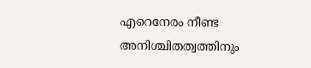എറെനേരം നീണ്ട അനിശ്ചിതത്വത്തിനും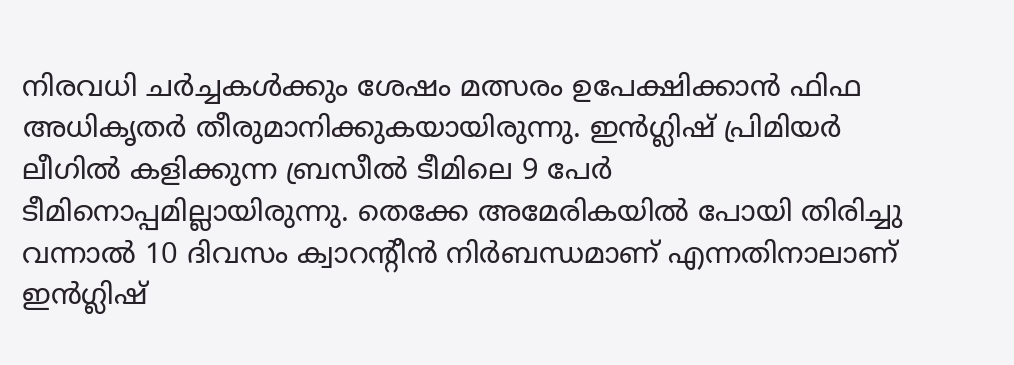നിരവധി ചര്‍ച്ചകള്‍ക്കും ശേഷം മത്സരം ഉപേക്ഷിക്കാന്‍ ഫിഫ അധികൃതര്‍ തീരുമാനിക്കുകയായിരുന്നു. ഇന്‍ഗ്ലിഷ് പ്രിമിയര്‍ ലീഗില്‍ കളിക്കുന്ന ബ്രസീല്‍ ടീമിലെ 9 പേര്‍ ടീമിനൊപ്പമില്ലായിരുന്നു. തെക്കേ അമേരികയില്‍ പോയി തിരിച്ചു വന്നാല്‍ 10 ദിവസം ക്വാറന്റീന്‍ നിര്‍ബന്ധമാണ് എന്നതിനാലാണ് ഇന്‍ഗ്ലിഷ്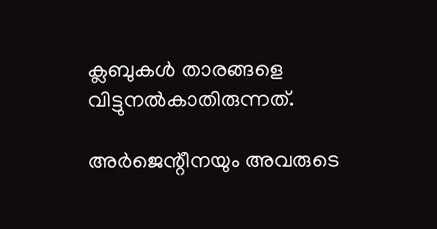ക്ലബുകള്‍ താരങ്ങളെ വിട്ടുനല്‍കാതിരുന്നത്.

അര്‍ജെന്റീനയും അവരുടെ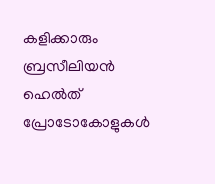കളിക്കാരും ബ്രസീലിയന്‍ ഹെല്‍ത് പ്രോടോകോളുകള്‍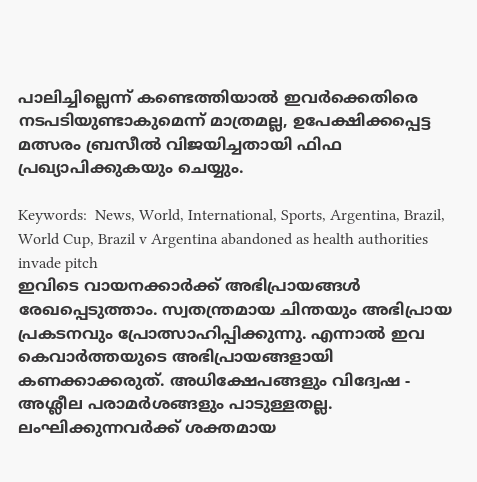പാലിച്ചില്ലെന്ന് കണ്ടെത്തിയാല്‍ ഇവര്‍ക്കെതിരെ നടപടിയുണ്ടാകുമെന്ന് മാത്രമല്ല, ഉപേക്ഷിക്കപ്പെട്ട മത്സരം ബ്രസീല്‍ വിജയിച്ചതായി ഫിഫ പ്രഖ്യാപിക്കുകയും ചെയ്യും.

Keywords:  News, World, International, Sports, Argentina, Brazil, World Cup, Brazil v Argentina abandoned as health authorities invade pitch
ഇവിടെ വായനക്കാർക്ക് അഭിപ്രായങ്ങൾ രേഖപ്പെടുത്താം. സ്വതന്ത്രമായ ചിന്തയും അഭിപ്രായ പ്രകടനവും പ്രോത്സാഹിപ്പിക്കുന്നു. എന്നാൽ ഇവ കെവാർത്തയുടെ അഭിപ്രായങ്ങളായി കണക്കാക്കരുത്. അധിക്ഷേപങ്ങളും വിദ്വേഷ - അശ്ലീല പരാമർശങ്ങളും പാടുള്ളതല്ല. ലംഘിക്കുന്നവർക്ക് ശക്തമായ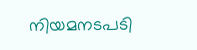നിയമനടപടി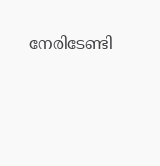നേരിടേണ്ടി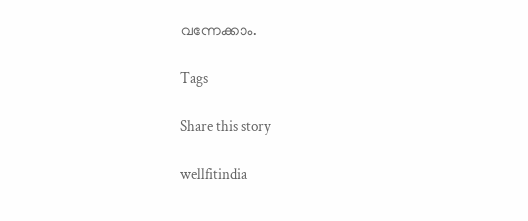വന്നേക്കാം.

Tags

Share this story

wellfitindia